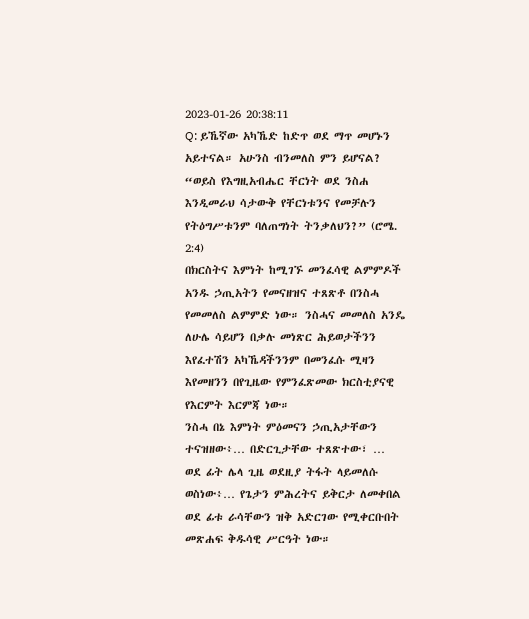2023-01-26 20:38:11
Q: ይኼኛው አካኼድ ከድጥ ወደ ማጥ መሆኑን አይተናል። አሁንስ ብንመለስ ምን ይሆናል?
“ወይስ የእግዚአብሔር ቸርነት ወደ ንስሐ እንዲመራህ ሳታውቅ የቸርነቱንና የመቻሉን የትዕግሥቱንም ባለጠግነት ትንቃለህን?” (ሮሜ. 2:4)
በክርስትና እምነት ከሚገኙ መንፈሳዊ ልምምዶች አንዱ ኃጢአትን የመናዘዝና ተጸጽቶ በንስሓ የመመለስ ልምምድ ነው። ንስሓና መመለስ አንዴ ለሁሌ ሳይሆን በቃሉ መነጽር ሕይወታችንን እየፈተሽን አካኼዳችንንም በመንፈሱ ሚዛን እየመዘንን በየጊዜው የምንፈጽመው ክርስቲያናዊ የእርምት እርምጃ ነው።
ንስሓ በኔ እምነት ምዕመናን ኃጢአታቸውን ተናዝዘው፥… በድርጊታቸው ተጸጽተው፣ … ወደ ፊት ሌላ ጊዜ ወደዚያ ትፋት ላይመለሱ ወስነው፥… የጌታን ምሕረትና ይቅርታ ለመቀበል ወደ ፊቱ ራሳቸውን ዝቅ አድርገው የሚቀርቡበት መጽሐፍ ቅዱሳዊ ሥርዓት ነው።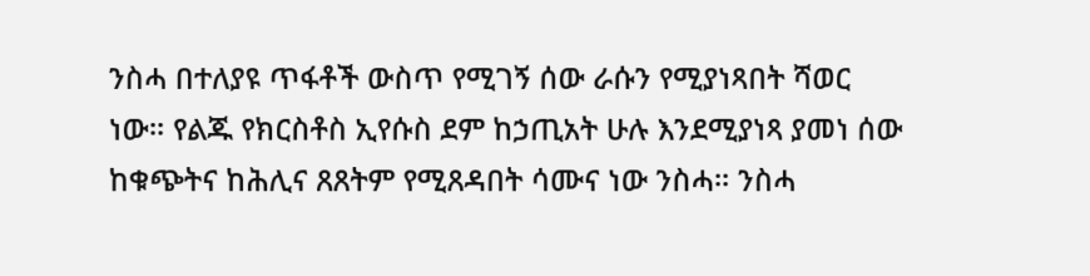ንስሓ በተለያዩ ጥፋቶች ውስጥ የሚገኝ ሰው ራሱን የሚያነጻበት ሻወር ነው። የልጁ የክርስቶስ ኢየሱስ ደም ከኃጢአት ሁሉ እንደሚያነጻ ያመነ ሰው ከቁጭትና ከሕሊና ጸጸትም የሚጸዳበት ሳሙና ነው ንስሓ። ንስሓ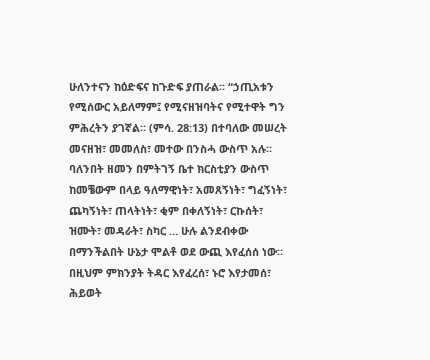ሁለንተናን ከዕድፍና ከጉድፍ ያጠራል። “ኃጢአቱን የሚሰውር አይለማም፤ የሚናዘዝባትና የሚተዋት ግን ምሕረትን ያገኛል። (ምሳ. 28:13) በተባለው መሠረት መናዘዝ፣ መመለስ፣ መተው በንስሓ ውስጥ አሉ።
ባለንበት ዘመን በምትገኝ ቤተ ክርስቲያን ውስጥ ከመቼውም በላይ ዓለማዊነት፣ አመጸኝነት፣ ግፈኝነት፣ ጨካኝነት፣ ጠላትነት፣ ቂም በቀለኝነት፣ ርኩሰት፣ ዝሙት፣ መዳራት፣ ስካር … ሁሉ ልንደብቀው በማንችልበት ሁኔታ ሞልቶ ወደ ውጪ እየፈሰሰ ነው። በዚህም ምክንያት ትዳር እየፈረሰ፣ ኑሮ እየታመሰ፣ ሕይወት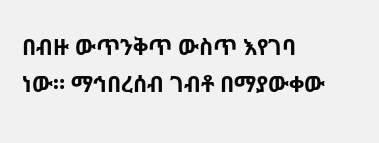በብዙ ውጥንቅጥ ውስጥ እየገባ ነው። ማኅበረሰብ ገብቶ በማያውቀው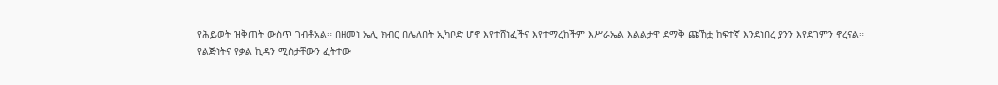የሕይወት ዝቅጠት ውስጥ ገብቶአል። በዘመነ ኤሊ ክብር በሌለበት ኢካቦድ ሆኖ እየተሸነፈችና እየተማረከችም እሥራኤል እልልታዋ ደማቅ ጩኸቷ ከፍተኛ እንደነበረ ያንን እየደገምን ኖረናል።
የልጅነትና የቃል ኪዳን ሚስታቸውን ፈትተው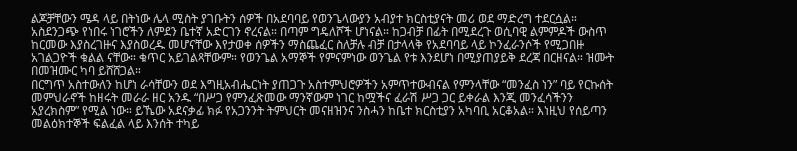ልጆቻቸውን ሜዳ ላይ በትነው ሌላ ሚስት ያገቡትን ሰዎች በአደባባይ የወንጌላውያን አብያተ ክርስቲያናት መሪ ወደ ማድረግ ተደርሷል። አስደንጋጭ የነበሩ ነገሮችን ለምደን ቤተኛ አድርገን ኖረናል። በጣም ግዴለሾች ሆነናል። ከጋብቻ በፊት በሚደረጉ ወሲባዊ ልምምዶች ውስጥ ከርመው እያስረገዙና እያስወረዱ መሆናቸው እየታወቀ ሰዎችን ማስጨፈር ስለቻሉ ብቻ በታላላቅ የአደባባይ ላይ ኮንፈራንሶች የሚጋበዙ አገልጋዮች ቁልል ናቸው። ቁጥር አይገልጻቸውም። የወንጌል አማኞች የምናምነው ወንጌል የቱ እንደሆነ በሚያጠያይቅ ደረጃ በርዘናል። ዝሙት በመዝሙር ካባ ይሸሸጋል።
በርግጥ አስተውለን ከሆነ ራሳቸውን ወደ እግዚአብሔርነት ያጠጋጉ አስተምህሮዎችን አምጥተውብናል የምንላቸው “መንፈስ ነን” ባይ የርኩሰት መምህራኖች ከዘሩት መራራ ዘር አንዱ “በሥጋ የምንፈጽመው ማንኛውም ነገር ከሟችና ፈራሽ ሥጋ ጋር ይቀራል እንጂ መንፈሳችንን አያረክስም” የሚል ነው። ይኼው አደናቃፊ ክፉ የአጋንንት ትምህርት መናዘዝንና ንስሓን ከቤተ ክርስቲያን አካባቢ አርቆአል። እነዚህ የሰይጣን መልዕክተኞች ፍልፈል ላይ እንሰት ተካይ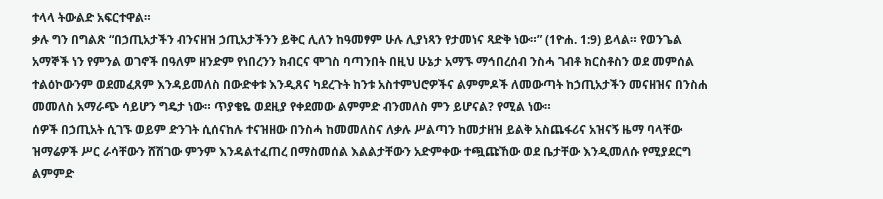ተላላ ትውልድ አፍርተዋል።
ቃሉ ግን በግልጽ “በኃጢአታችን ብንናዘዝ ኃጢአታችንን ይቅር ሊለን ከዓመፃም ሁሉ ሊያነጻን የታመነና ጻድቅ ነው።” (1ዮሐ. 1:9) ይላል። የወንጌል አማኞች ነን የምንል ወገኖች በዓለም ዘንድም የነበረንን ክብርና ሞገስ ባጣንበት በዚህ ሁኔታ አማኙ ማኅበረሰብ ንስሓ ገብቶ ክርስቶስን ወደ መምሰል ተልዕኮውንም ወደመፈጸም እንዳይመለስ በውድቀቱ እንዲጸና ካደረጉት ከንቱ አስተምህሮዎችና ልምምዶች ለመውጣት ከኃጢአታችን መናዘዝና በንስሐ መመለስ አማራጭ ሳይሆን ግዴታ ነው። ጥያቄዬ ወደዚያ የቀደመው ልምምድ ብንመለስ ምን ይሆናል? የሚል ነው።
ሰዎች በኃጢአት ሲገኙ ወይም ድንገት ሲሰናከሉ ተናዝዘው በንስሓ ከመመለስና ለቃሉ ሥልጣን ከመታዘዝ ይልቅ አስጨፋሪና አዝናኝ ዜማ ባላቸው ዝማሬዎች ሥር ራሳቸውን ሸሽገው ምንም እንዳልተፈጠረ በማስመሰል እልልታቸውን አድምቀው ተጯጩኸው ወደ ቤታቸው እንዲመለሱ የሚያደርግ ልምምድ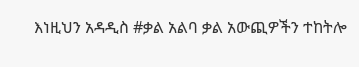እነዚህን አዳዲስ #ቃል አልባ ቃል አውጪዎችን ተከትሎ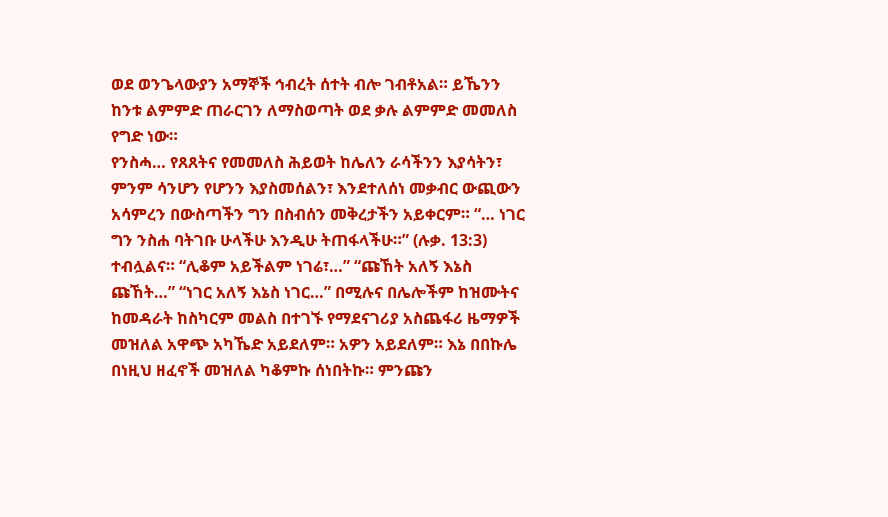ወደ ወንጌላውያን አማኞች ኅብረት ሰተት ብሎ ገብቶአል። ይኼንን ከንቱ ልምምድ ጠራርገን ለማስወጣት ወደ ቃሉ ልምምድ መመለስ የግድ ነው።
የንስሓ… የጸጸትና የመመለስ ሕይወት ከሌለን ራሳችንን እያሳትን፣ ምንም ሳንሆን የሆንን እያስመሰልን፣ እንደተለሰነ መቃብር ውጪውን አሳምረን በውስጣችን ግን በስብሰን መቅረታችን አይቀርም። “… ነገር ግን ንስሐ ባትገቡ ሁላችሁ እንዲሁ ትጠፋላችሁ።” (ሉቃ. 13:3) ተብሏልና። “ሊቆም አይችልም ነገሬ፣…” “ጩኸት አለኝ እኔስ ጩኸት…” “ነገር አለኝ እኔስ ነገር…” በሚሉና በሌሎችም ከዝሙትና ከመዳራት ከስካርም መልስ በተገኙ የማደናገሪያ አስጨፋሪ ዜማዎች መዝለል አዋጭ አካኼድ አይደለም። አዎን አይደለም። እኔ በበኩሌ በነዚህ ዘፈኖች መዝለል ካቆምኩ ሰነበትኩ። ምንጩን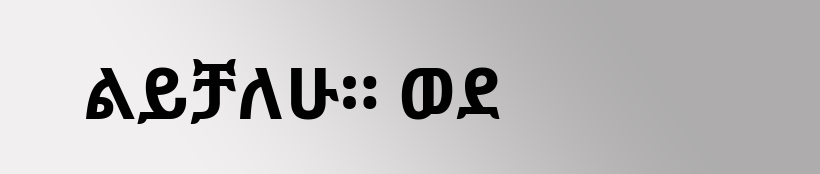ልይቻለሁ። ወደ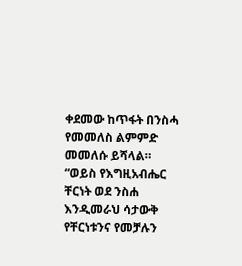ቀደመው ከጥፋት በንስሓ የመመለስ ልምምድ መመለሱ ይሻላል።
“ወይስ የእግዚአብሔር ቸርነት ወደ ንስሐ እንዲመራህ ሳታውቅ የቸርነቱንና የመቻሉን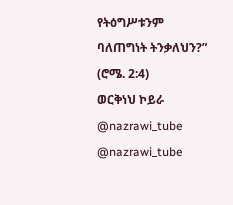የትዕግሥቱንም ባለጠግነት ትንቃለህን?” (ሮሜ. 2:4)
ወርቅነህ ኮይራ
@nazrawi_tube
@nazrawi_tube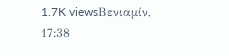1.7K viewsΒενιαμίν, 17:38